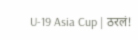U-19 Asia Cup | ठरलं!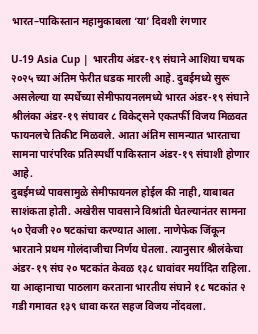भारत–पाकिस्तान महामुकाबला ‘या’ दिवशी रंगणार

U-19 Asia Cup | भारतीय अंडर-१९ संघाने आशिया चषक २०२५ च्या अंतिम फेरीत धडक मारली आहे. दुबईमध्ये सुरू असलेल्या या स्पर्धेच्या सेमीफायनलमध्ये भारत अंडर-१९ संघाने श्रीलंका अंडर-१९ संघावर ८ विकेट्सने एकतर्फी विजय मिळवत फायनलचे तिकीट मिळवले. आता अंतिम सामन्यात भारताचा सामना पारंपरिक प्रतिस्पर्धी पाकिस्तान अंडर-१९ संघाशी होणार आहे.
दुबईमध्ये पावसामुळे सेमीफायनल होईल की नाही, याबाबत साशंकता होती. अखेरीस पावसाने विश्रांती घेतल्यानंतर सामना ५० ऐवजी २० षटकांचा करण्यात आला. नाणेफेक जिंकून भारताने प्रथम गोलंदाजीचा निर्णय घेतला. त्यानुसार श्रीलंकेचा अंडर-१९ संघ २० षटकांत केवळ १३८ धावांवर मर्यादित राहिला. या आव्हानाचा पाठलाग करताना भारतीय संघाने १८ षटकांत २ गडी गमावत १३९ धावा करत सहज विजय नोंदवला.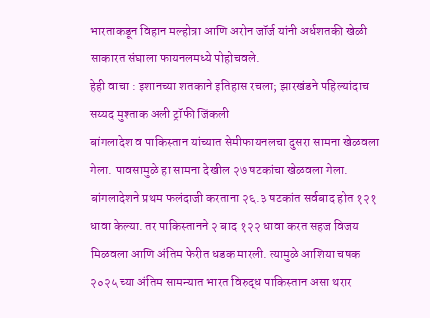भारताकडून विहान मल्होत्रा आणि अरोन जॉर्ज यांनी अर्धशतकी खेळी साकारत संघाला फायनलमध्ये पोहोचवले.
हेही वाचा : इशानच्या शतकाने इतिहास रचला; झारखंडने पहिल्यांदाच सय्यद मुश्ताक अली ट्रॉफी जिंकली
बांगलादेश व पाकिस्तान यांच्यात सेमीफायनलचा दुसरा सामना खेळवला गेला. पावसामुळे हा सामना देखील २७ षटकांचा खेळवला गेला. बांगलादेशने प्रथम फलंदाजी करताना २६.३ षटकांत सर्वबाद होत १२१ धावा केल्या. तर पाकिस्तानने २ बाद १२२ धावा करत सहज विजय मिळवला आणि अंतिम फेरीत धडक मारली. त्यामुळे आशिया चषक २०२५ च्या अंतिम सामन्यात भारत विरुद्ध पाकिस्तान असा थरार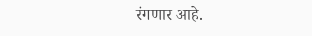रंगणार आहे.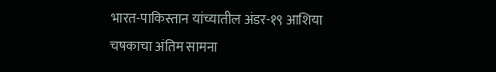भारत-पाकिस्तान यांच्यातील अंडर-१९ आशिया चषकाचा अंतिम सामना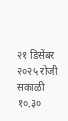२१ डिसेंबर २०२५ रोजी सकाळी १०.३०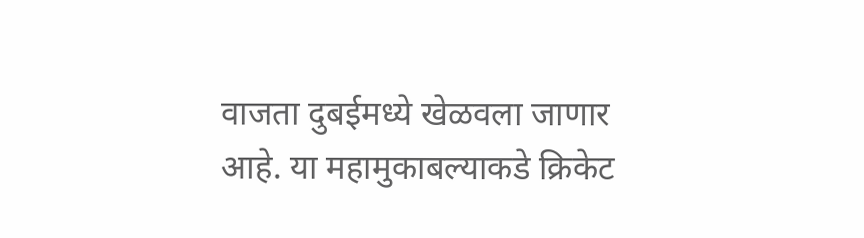वाजता दुबईमध्ये खेळवला जाणार आहे. या महामुकाबल्याकडे क्रिकेट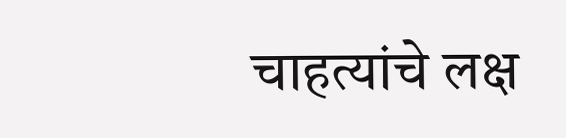चाहत्यांचे लक्ष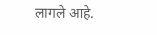लागले आहे.